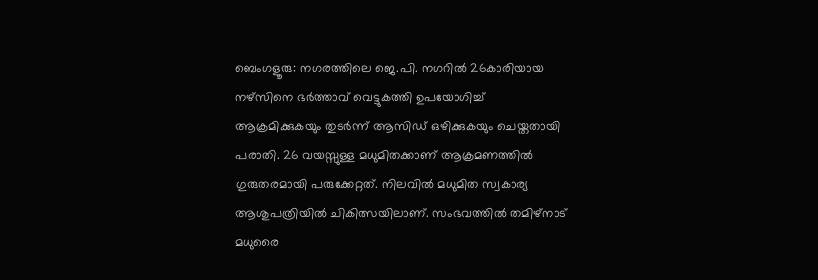ബെംഗളൂരു: നഗരത്തിലെ ജെ.പി. നഗറിൽ 26കാരിയായ നഴ്സിനെ ഭർത്താവ് വെട്ടുകത്തി ഉപയോഗിച്ച് ആക്രമിക്കുകയും തുടർന്ന് ആസിഡ് ഒഴിക്കുകയും ചെയ്തതായി പരാതി. 26 വയസ്സുള്ള മധുമിതക്കാണ് ആക്രമണത്തിൽ ഗുരുതരമായി പരുക്കേറ്റത്. നിലവിൽ മധുമിത സ്വകാര്യ ആശുപത്രിയിൽ ചികിത്സയിലാണ്. സംഭവത്തിൽ തമിഴ്നാട് മധുരൈ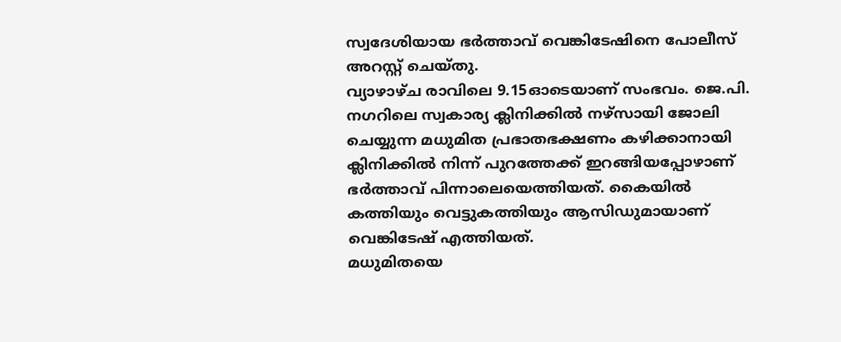സ്വദേശിയായ ഭർത്താവ് വെങ്കിടേഷിനെ പോലീസ് അറസ്റ്റ് ചെയ്തു.
വ്യാഴാഴ്ച രാവിലെ 9.15ഓടെയാണ് സംഭവം. ജെ.പി. നഗറിലെ സ്വകാര്യ ക്ലിനിക്കിൽ നഴ്സായി ജോലി ചെയ്യുന്ന മധുമിത പ്രഭാതഭക്ഷണം കഴിക്കാനായി ക്ലിനിക്കിൽ നിന്ന് പുറത്തേക്ക് ഇറങ്ങിയപ്പോഴാണ് ഭർത്താവ് പിന്നാലെയെത്തിയത്. കൈയിൽ കത്തിയും വെട്ടുകത്തിയും ആസിഡുമായാണ് വെങ്കിടേഷ് എത്തിയത്.
മധുമിതയെ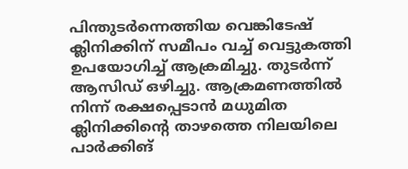പിന്തുടർന്നെത്തിയ വെങ്കിടേഷ് ക്ലിനിക്കിന് സമീപം വച്ച് വെട്ടുകത്തി ഉപയോഗിച്ച് ആക്രമിച്ചു. തുടർന്ന് ആസിഡ് ഒഴിച്ചു. ആക്രമണത്തിൽ നിന്ന് രക്ഷപ്പെടാൻ മധുമിത ക്ലിനിക്കിന്റെ താഴത്തെ നിലയിലെ പാർക്കിങ്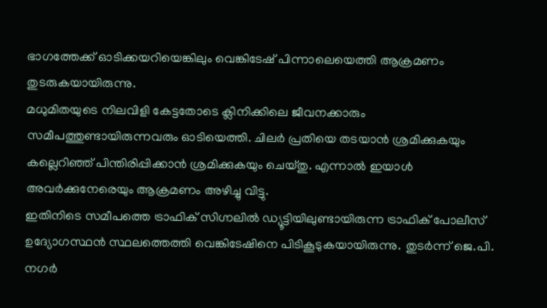ഭാഗത്തേക്ക് ഓടിക്കയറിയെങ്കിലും വെങ്കിടേഷ് പിന്നാലെയെത്തി ആക്രമണം തുടരുകയായിരുന്നു.
മധുമിതയുടെ നിലവിളി കേട്ടതോടെ ക്ലിനിക്കിലെ ജീവനക്കാരും സമീപത്തുണ്ടായിരുന്നവരും ഓടിയെത്തി. ചിലർ പ്രതിയെ തടയാൻ ശ്രമിക്കുകയും കല്ലെറിഞ്ഞ് പിന്തിരിപ്പിക്കാൻ ശ്രമിക്കുകയും ചെയ്തു. എന്നാൽ ഇയാൾ അവർക്കുനേരെയും ആക്രമണം അഴിച്ചു വിട്ടു.
ഇതിനിടെ സമീപത്തെ ട്രാഫിക് സിഗ്നലിൽ ഡ്യൂട്ടിയിലുണ്ടായിരുന്ന ട്രാഫിക് പോലീസ് ഉദ്യോഗസ്ഥൻ സ്ഥലത്തെത്തി വെങ്കിടേഷിനെ പിടികൂടുകയായിരുന്നു. തുടർന്ന് ജെ.പി. നഗർ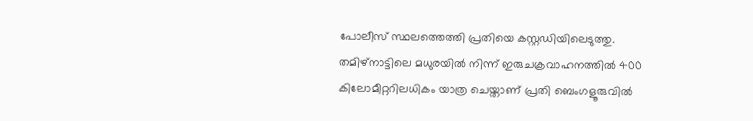പോലീസ് സ്ഥലത്തെത്തി പ്രതിയെ കസ്റ്റഡിയിലെടുത്തു.
തമിഴ്നാട്ടിലെ മധുരയിൽ നിന്ന് ഇരുചക്രവാഹനത്തിൽ 400 കിലോമീറ്ററിലധികം യാത്ര ചെയ്താണ് പ്രതി ബെംഗളൂരുവിൽ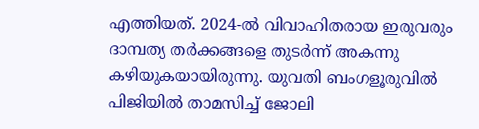എത്തിയത്. 2024-ൽ വിവാഹിതരായ ഇരുവരും ദാമ്പത്യ തർക്കങ്ങളെ തുടർന്ന് അകന്നു കഴിയുകയായിരുന്നു. യുവതി ബംഗളൂരുവിൽ പിജിയിൽ താമസിച്ച് ജോലി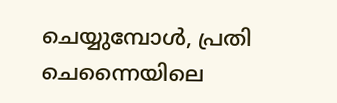ചെയ്യുമ്പോൾ, പ്രതി ചെന്നൈയിലെ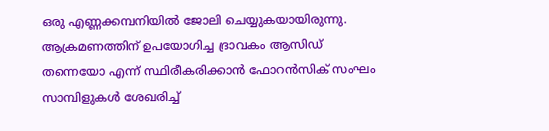ഒരു എണ്ണക്കമ്പനിയിൽ ജോലി ചെയ്യുകയായിരുന്നു. ആക്രമണത്തിന് ഉപയോഗിച്ച ദ്രാവകം ആസിഡ് തന്നെയോ എന്ന് സ്ഥിരീകരിക്കാൻ ഫോറൻസിക് സംഘം സാമ്പിളുകൾ ശേഖരിച്ച്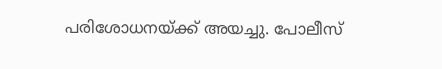പരിശോധനയ്ക്ക് അയച്ചു. പോലീസ്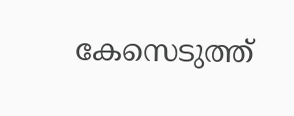കേസെടുത്ത്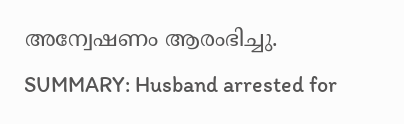അന്വേഷണം ആരംഭിച്ചു.
SUMMARY: Husband arrested for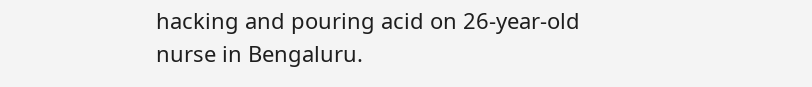hacking and pouring acid on 26-year-old nurse in Bengaluru.